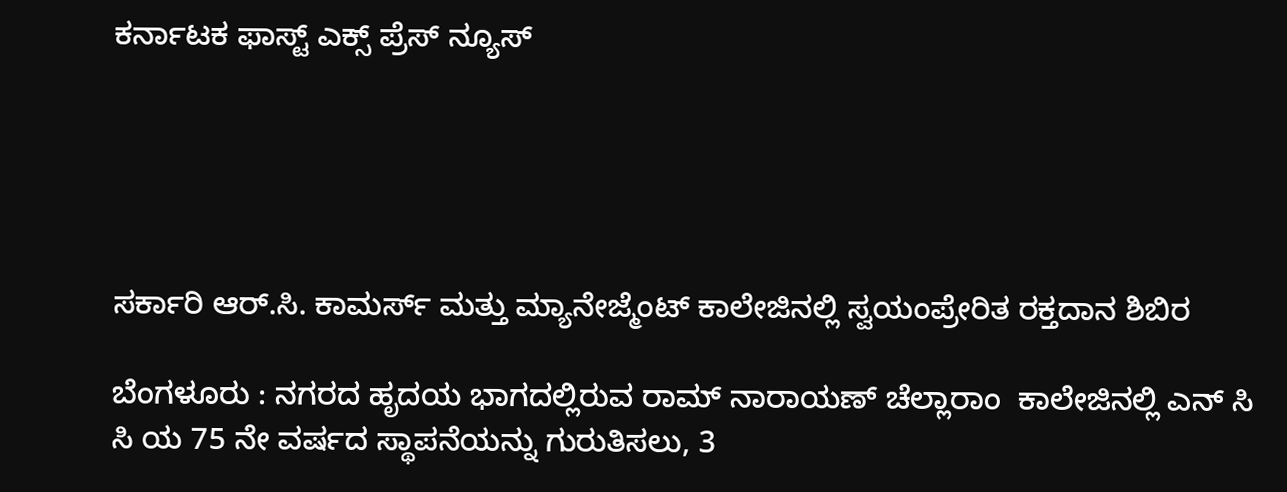ಕರ್ನಾಟಕ ಫಾಸ್ಟ್ ಎಕ್ಸ್ ಪ್ರೆಸ್ ನ್ಯೂಸ್





ಸರ್ಕಾರಿ ಆರ್.ಸಿ. ಕಾಮರ್ಸ್ ಮತ್ತು ಮ್ಯಾನೇಜ್ಮೆಂಟ್ ಕಾಲೇಜಿನಲ್ಲಿ ಸ್ವಯಂಪ್ರೇರಿತ ರಕ್ತದಾನ ಶಿಬಿರ

ಬೆಂಗಳೂರು : ನಗರದ ಹೃದಯ ಭಾಗದಲ್ಲಿರುವ ರಾಮ್ ನಾರಾಯಣ್ ಚೆಲ್ಲಾರಾಂ  ಕಾಲೇಜಿನಲ್ಲಿ ಎನ್‌ ಸಿ ಸಿ ಯ 75 ನೇ ವರ್ಷದ ಸ್ಥಾಪನೆಯನ್ನು ಗುರುತಿಸಲು, 3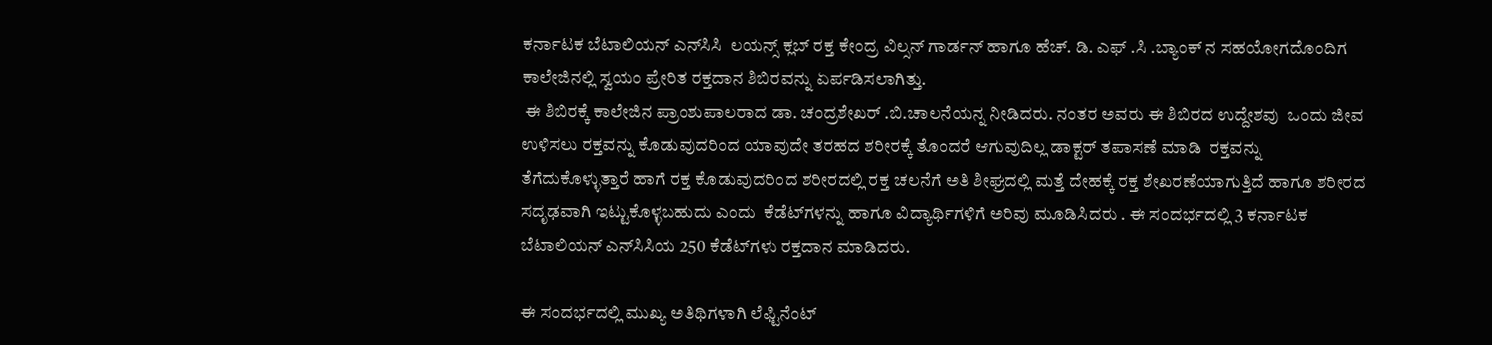ಕರ್ನಾಟಕ ಬೆಟಾಲಿಯನ್ ಎನ್‌ಸಿಸಿ  ಲಯನ್ಸ್ ಕ್ಲಬ್ ರಕ್ತ ಕೇಂದ್ರ ವಿಲ್ಸನ್ ಗಾರ್ಡನ್ ಹಾಗೂ ಹೆಚ್. ಡಿ. ಎಫ್ .ಸಿ .ಬ್ಯಾಂಕ್ ನ ಸಹಯೋಗದೊಂದಿಗ ಕಾಲೇಜಿನಲ್ಲಿ ಸ್ವಯಂ ಪ್ರೇರಿತ ರಕ್ತದಾನ ಶಿಬಿರವನ್ನು ಏರ್ಪಡಿಸಲಾಗಿತ್ತು.
 ಈ ಶಿಬಿರಕ್ಕೆ ಕಾಲೇಜಿನ ಪ್ರಾಂಶುಪಾಲರಾದ ಡಾ. ಚಂದ್ರಶೇಖರ್ .ಬಿ.ಚಾಲನೆಯನ್ನ ನೀಡಿದರು. ನಂತರ ಅವರು ಈ ಶಿಬಿರದ ಉದ್ದೇಶವು  ಒಂದು ಜೀವ ಉಳಿಸಲು ರಕ್ತವನ್ನು ಕೊಡುವುದರಿಂದ ಯಾವುದೇ ತರಹದ ಶರೀರಕ್ಕೆ ತೊಂದರೆ ಆಗುವುದಿಲ್ಲ ಡಾಕ್ಟರ್ ತಪಾಸಣೆ ಮಾಡಿ  ರಕ್ತವನ್ನು ತೆಗೆದುಕೊಳ್ಳುತ್ತಾರೆ ಹಾಗೆ ರಕ್ತ ಕೊಡುವುದರಿಂದ ಶರೀರದಲ್ಲಿ ರಕ್ತ ಚಲನೆಗೆ ಅತಿ ಶೀಘ್ರದಲ್ಲಿ ಮತ್ತೆ ದೇಹಕ್ಕೆ ರಕ್ತ ಶೇಖರಣೆಯಾಗುತ್ತಿದೆ ಹಾಗೂ ಶರೀರದ ಸದೃಢವಾಗಿ ಇಟ್ಟುಕೊಳ್ಳಬಹುದು ಎಂದು  ಕೆಡೆಟ್‌ಗಳನ್ನು ಹಾಗೂ ವಿದ್ಯಾರ್ಥಿಗಳಿಗೆ ಅರಿವು ಮೂಡಿಸಿದರು . ಈ ಸಂದರ್ಭದಲ್ಲಿ 3 ಕರ್ನಾಟಕ ಬೆಟಾಲಿಯನ್ ಎನ್‌ಸಿಸಿಯ 250 ಕೆಡೆಟ್‌ಗಳು ರಕ್ತದಾನ ಮಾಡಿದರು.

ಈ ಸಂದರ್ಭದಲ್ಲಿ ಮುಖ್ಯ ಅತಿಥಿಗಳಾಗಿ ಲೆಫ್ಟಿನೆಂಟ್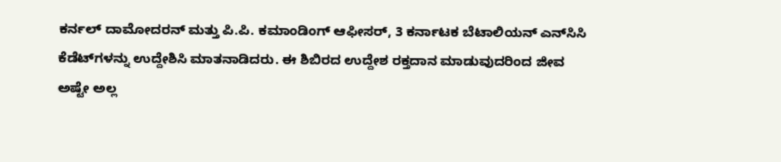ಕರ್ನಲ್ ದಾಮೋದರನ್ ಮತ್ತು ಪಿ.ಪಿ. ಕಮಾಂಡಿಂಗ್ ಆಫೀಸರ್, 3 ಕರ್ನಾಟಕ ಬೆಟಾಲಿಯನ್ ಎನ್‌ಸಿಸಿ  ಕೆಡೆಟ್‌ಗಳನ್ನು ಉದ್ದೇಶಿಸಿ ಮಾತನಾಡಿದರು. ಈ ಶಿಬಿರದ ಉದ್ದೇಶ ರಕ್ತದಾನ ಮಾಡುವುದರಿಂದ ಜೀವ ಅಷ್ಟೇ ಅಲ್ಲ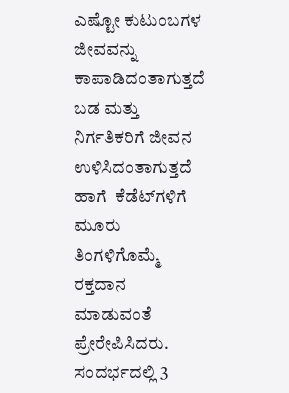ಎಷ್ಟೋ ಕುಟುಂಬಗಳ ಜೀವವನ್ನು ಕಾಪಾಡಿದಂತಾಗುತ್ತದೆ ಬಡ ಮತ್ತು  ನಿರ್ಗತಿಕರಿಗೆ ಜೀವನ ಉಳಿಸಿದಂತಾಗುತ್ತದೆ ಹಾಗೆ  ಕೆಡೆಟ್‌ಗಳಿಗೆ ಮೂರು ತಿಂಗಳಿಗೊಮ್ಮೆ  ರಕ್ತದಾನ ಮಾಡುವಂತೆ ಪ್ರೇರೇಪಿಸಿದರು. ಸಂದರ್ಭದಲ್ಲಿ 3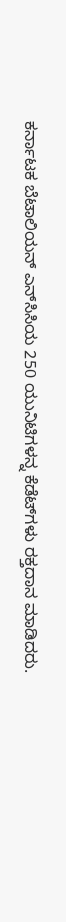ಕರ್ನಾಟಕ ಬೆಟಾಲಿಯನ್ ಎನ್‌ಸಿಸಿಯ 250 ಯುನಿಟಿಗಳನ್ನ ಕೆಡೆಟ್‌ಗಳು ರಕ್ತದಾನ ಮಾಡಿದರು.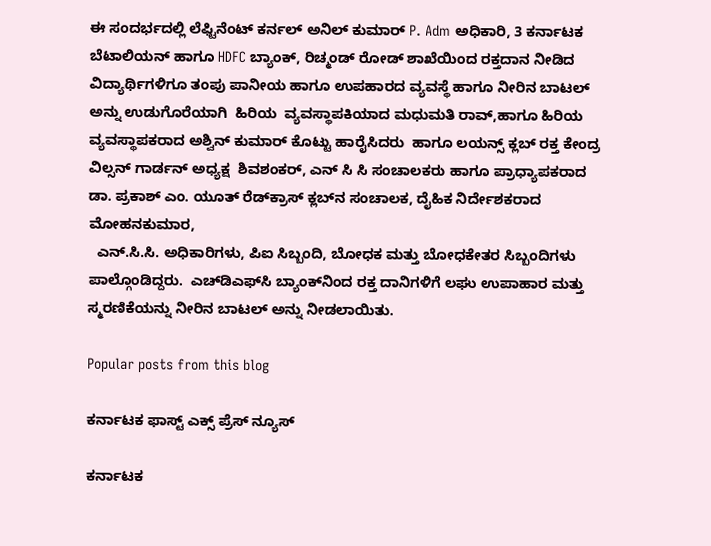ಈ ಸಂದರ್ಭದಲ್ಲಿ ಲೆಫ್ಟಿನೆಂಟ್ ಕರ್ನಲ್ ಅನಿಲ್ ಕುಮಾರ್ P. Adm ಅಧಿಕಾರಿ, 3 ಕರ್ನಾಟಕ ಬೆಟಾಲಿಯನ್ ಹಾಗೂ HDFC ಬ್ಯಾಂಕ್, ರಿಚ್ಮಂಡ್ ರೋಡ್ ಶಾಖೆಯಿಂದ ರಕ್ತದಾನ ನೀಡಿದ ವಿದ್ಯಾರ್ಥಿಗಳಿಗೂ ತಂಪು ಪಾನೀಯ ಹಾಗೂ ಉಪಹಾರದ ವ್ಯವಸ್ಥೆ ಹಾಗೂ ನೀರಿನ ಬಾಟಲ್ ಅನ್ನು ಉಡುಗೊರೆಯಾಗಿ  ಹಿರಿಯ  ವ್ಯವಸ್ಥಾಪಕಿಯಾದ ಮಧುಮತಿ ರಾವ್,ಹಾಗೂ ಹಿರಿಯ ವ್ಯವಸ್ಥಾಪಕರಾದ ಅಶ್ವಿನ್ ಕುಮಾರ್ ಕೊಟ್ಟು ಹಾರೈಸಿದರು  ಹಾಗೂ ಲಯನ್ಸ್ ಕ್ಲಬ್ ರಕ್ತ ಕೇಂದ್ರ ವಿಲ್ಸನ್ ಗಾರ್ಡನ್ ಅಧ್ಯಕ್ಷ  ಶಿವಶಂಕರ್, ಎನ್ ಸಿ ಸಿ ಸಂಚಾಲಕರು ಹಾಗೂ ಪ್ರಾಧ್ಯಾಪಕರಾದ ಡಾ. ಪ್ರಕಾಶ್ ಎಂ. ಯೂತ್ ರೆಡ್‌ಕ್ರಾಸ್ ಕ್ಲಬ್‌ನ ಸಂಚಾಲಕ, ದೈಹಿಕ ನಿರ್ದೇಶಕರಾದ  ಮೋಹನಕುಮಾರ,
  ಎನ್.ಸಿ.ಸಿ. ಅಧಿಕಾರಿಗಳು, ಪಿಐ ಸಿಬ್ಬಂದಿ, ಬೋಧಕ ಮತ್ತು ಬೋಧಕೇತರ ಸಿಬ್ಬಂದಿಗಳು ಪಾಲ್ಗೊಂಡಿದ್ದರು.  ಎಚ್‌ಡಿಎಫ್‌ಸಿ ಬ್ಯಾಂಕ್‌ನಿಂದ ರಕ್ತ ದಾನಿಗಳಿಗೆ ಲಘು ಉಪಾಹಾರ ಮತ್ತು ಸ್ಮರಣಿಕೆಯನ್ನು ನೀರಿನ ಬಾಟಲ್ ಅನ್ನು ನೀಡಲಾಯಿತು.

Popular posts from this blog

ಕರ್ನಾಟಕ ಫಾಸ್ಟ್ ಎಕ್ಸ್ ಪ್ರೆಸ್ ನ್ಯೂಸ್

ಕರ್ನಾಟಕ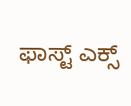ಫಾಸ್ಟ್ ಎಕ್ಸ್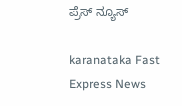ಪ್ರೆಸ್ ನ್ಯೂಸ್

karanataka Fast Express News